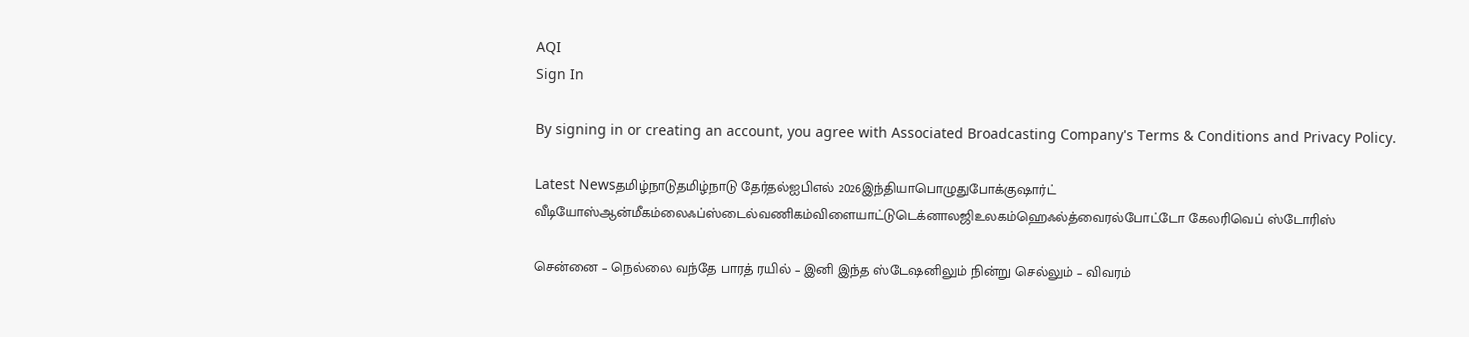AQI
Sign In

By signing in or creating an account, you agree with Associated Broadcasting Company's Terms & Conditions and Privacy Policy.

Latest Newsதமிழ்நாடுதமிழ்நாடு தேர்தல்ஐபிஎல் 2026இந்தியாபொழுதுபோக்குஷார்ட் வீடியோஸ்ஆன்மீகம்லைஃப்ஸ்டைல்வணிகம்விளையாட்டுடெக்னாலஜிஉலகம்ஹெஃல்த்வைரல்போட்டோ கேலரிவெப் ஸ்டோரிஸ்

சென்னை – நெல்லை வந்தே பாரத் ரயில் – இனி இந்த ஸ்டேஷனிலும் நின்று செல்லும் – விவரம்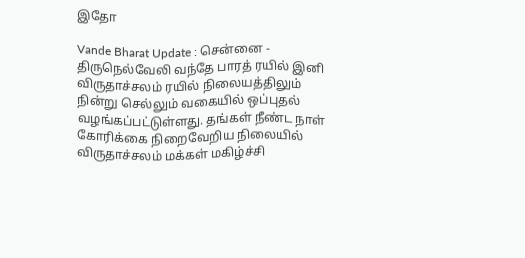இதோ

Vande Bharat Update : சென்னை - திருநெல்வேலி வந்தே பாரத் ரயில் இனி விருதாச்சலம் ரயில் நிலையத்திலும் நின்று செல்லும் வகையில் ஒப்புதல் வழங்கப்பட்டுள்ளது. தங்கள் நீண்ட நாள் கோரிக்கை நிறைவேறிய நிலையில் விருதாச்சலம் மக்கள் மகிழ்ச்சி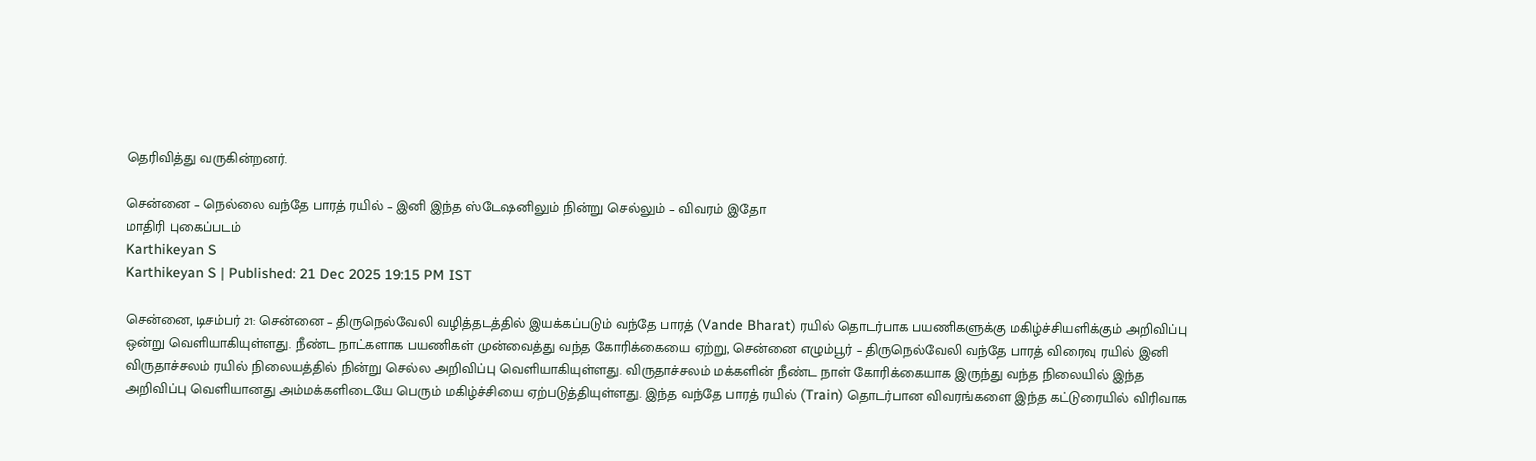தெரிவித்து வருகின்றனர்.

சென்னை – நெல்லை வந்தே பாரத் ரயில் – இனி இந்த ஸ்டேஷனிலும் நின்று செல்லும் – விவரம் இதோ
மாதிரி புகைப்படம்
Karthikeyan S
Karthikeyan S | Published: 21 Dec 2025 19:15 PM IST

சென்னை, டிசம்பர் 21: சென்னை – திருநெல்வேலி வழித்தடத்தில் இயக்கப்படும் வந்தே பாரத் (Vande Bharat) ரயில் தொடர்பாக பயணிகளுக்கு மகிழ்ச்சியளிக்கும் அறிவிப்பு ஒன்று வெளியாகியுள்ளது. நீண்ட நாட்களாக பயணிகள் முன்வைத்து வந்த கோரிக்கையை ஏற்று, சென்னை எழும்பூர் – திருநெல்வேலி வந்தே பாரத் விரைவு ரயில் இனி விருதாச்சலம் ரயில் நிலையத்தில் நின்று செல்ல அறிவிப்பு வெளியாகியுள்ளது. விருதாச்சலம் மக்களின் நீண்ட நாள் கோரிக்கையாக இருந்து வந்த நிலையில் இந்த அறிவிப்பு வெளியானது அம்மக்களிடையே பெரும் மகிழ்ச்சியை ஏற்படுத்தியுள்ளது. இந்த வந்தே பாரத் ரயில் (Train) தொடர்பான விவரங்களை இந்த கட்டுரையில் விரிவாக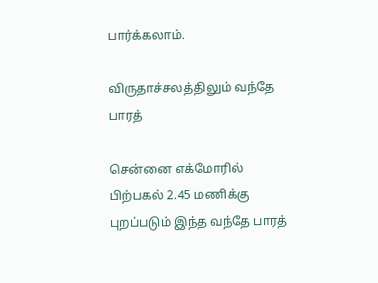பார்க்கலாம்.

விருதாச்சலத்திலும் வந்தே பாரத்

சென்னை எக்மோரில் பிற்பகல் 2.45 மணிக்கு புறப்படும் இந்த வந்தே பாரத்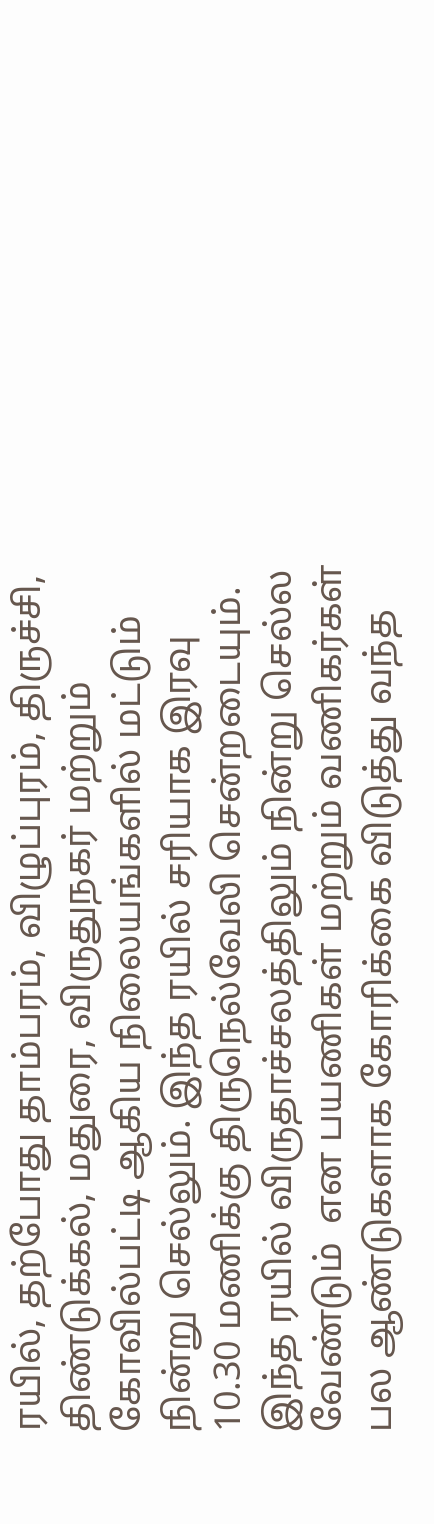ரயில், தற்போது தாம்பரம், விழுப்புரம், திருச்சி, திண்டுக்கல், மதுரை, விருதுநகர் மற்றும் கோவில்பட்டி ஆகிய நிலையங்களில் மட்டும் நின்று செல்லும். இந்த ரயில் சரியாக இரவு 10.30 மணிக்கு திருநெல்வேலி சென்றடையும். இந்த ரயில் விருதாச்சலத்திலும் நின்று செல்ல வேண்டும்  என பயணிகள் மற்றும் வணிகர்கள் பல ஆண்டுகளாக கோரிக்கை விடுத்து வந்த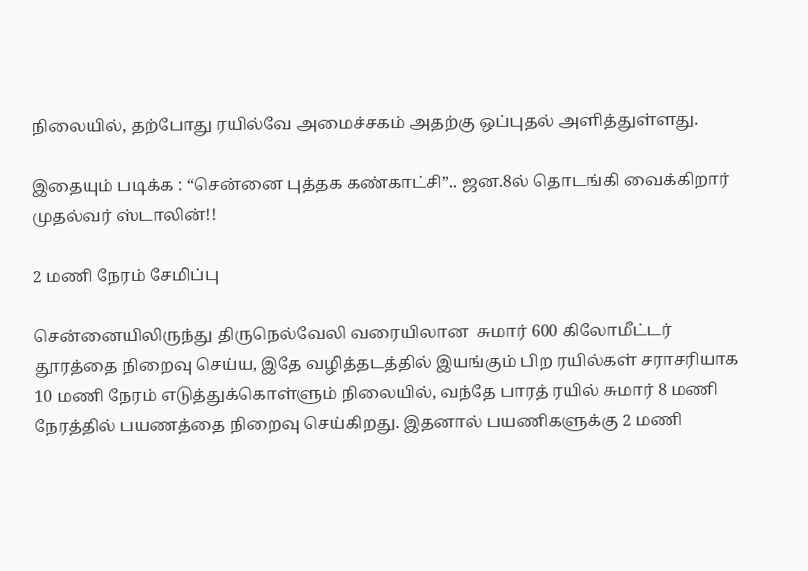நிலையில், தற்போது ரயில்வே அமைச்சகம் அதற்கு ஒப்புதல் அளித்துள்ளது.

இதையும் படிக்க : “சென்னை புத்தக கண்காட்சி”.. ஜன.8ல் தொடங்கி வைக்கிறார் முதல்வர் ஸ்டாலின்!!

2 மணி நேரம் சேமிப்பு

சென்னையிலிருந்து திருநெல்வேலி வரையிலான  சுமார் 600 கிலோமீட்டர் தூரத்தை நிறைவு செய்ய, இதே வழித்தடத்தில் இயங்கும் பிற ரயில்கள் சராசரியாக 10 மணி நேரம் எடுத்துக்கொள்ளும் நிலையில், வந்தே பாரத் ரயில் சுமார் 8 மணி நேரத்தில் பயணத்தை நிறைவு செய்கிறது. இதனால் பயணிகளுக்கு 2 மணி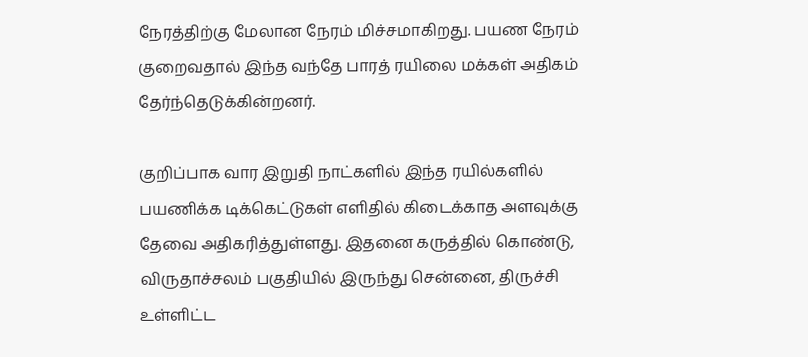நேரத்திற்கு மேலான நேரம் மிச்சமாகிறது. பயண நேரம் குறைவதால் இந்த வந்தே பாரத் ரயிலை மக்கள் அதிகம் தேர்ந்தெடுக்கின்றனர்.

குறிப்பாக வார இறுதி நாட்களில் இந்த ரயில்களில் பயணிக்க டிக்கெட்டுகள் எளிதில் கிடைக்காத அளவுக்கு தேவை அதிகரித்துள்ளது. இதனை கருத்தில் கொண்டு, விருதாச்சலம் பகுதியில் இருந்து சென்னை, திருச்சி உள்ளிட்ட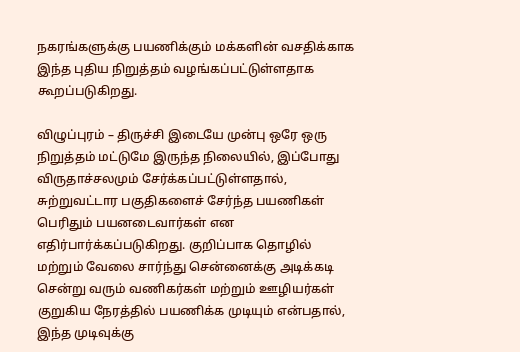நகரங்களுக்கு பயணிக்கும் மக்களின் வசதிக்காக இந்த புதிய நிறுத்தம் வழங்கப்பட்டுள்ளதாக கூறப்படுகிறது.

விழுப்புரம் – திருச்சி இடையே முன்பு ஒரே ஒரு நிறுத்தம் மட்டுமே இருந்த நிலையில், இப்போது விருதாச்சலமும் சேர்க்கப்பட்டுள்ளதால், சுற்றுவட்டார பகுதிகளைச் சேர்ந்த பயணிகள் பெரிதும் பயனடைவார்கள் என எதிர்பார்க்கப்படுகிறது. குறிப்பாக தொழில் மற்றும் வேலை சார்ந்து சென்னைக்கு அடிக்கடி சென்று வரும் வணிகர்கள் மற்றும் ஊழியர்கள் குறுகிய நேரத்தில் பயணிக்க முடியும் என்பதால், இந்த முடிவுக்கு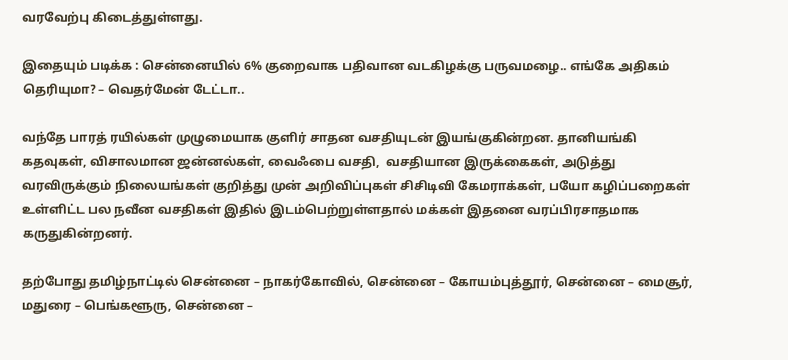வரவேற்பு கிடைத்துள்ளது.

இதையும் படிக்க : சென்னையில் 6% குறைவாக பதிவான வடகிழக்கு பருவமழை.. எங்கே அதிகம் தெரியுமா? – வெதர்மேன் டேட்டா..

வந்தே பாரத் ரயில்கள் முழுமையாக குளிர் சாதன வசதியுடன் இயங்குகின்றன. தானியங்கி கதவுகள், விசாலமான ஜன்னல்கள், வைஃபை வசதி,  வசதியான இருக்கைகள், அடுத்து வரவிருக்கும் நிலையங்கள் குறித்து முன் அறிவிப்புகள் சிசிடிவி கேமராக்கள், பயோ கழிப்பறைகள் உள்ளிட்ட பல நவீன வசதிகள் இதில் இடம்பெற்றுள்ளதால் மக்கள் இதனை வரப்பிரசாதமாக கருதுகின்றனர்.

தற்போது தமிழ்நாட்டில் சென்னை – நாகர்கோவில், சென்னை – கோயம்புத்தூர், சென்னை – மைசூர், மதுரை – பெங்களூரு, சென்னை –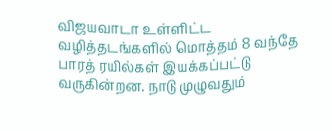விஜயவாடா உள்ளிட்ட வழித்தடங்களில் மொத்தம் 8 வந்தே பாரத் ரயில்கள் இயக்கப்பட்டு வருகின்றன. நாடு முழுவதும்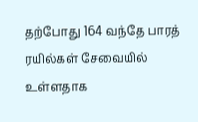தற்போது 164 வந்தே பாரத் ரயில்கள் சேவையில் உள்ளதாக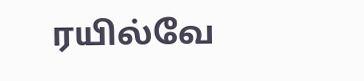ரயில்வே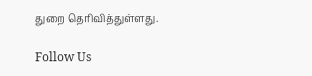துறை தெரிவித்துள்ளது.

Follow Us